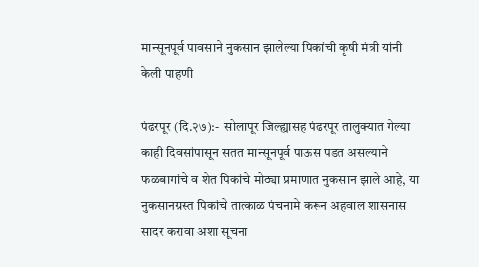मान्सूनपूर्व पावसाने नुकसान झालेल्या पिकांची कृषी मंत्री यांनी केली पाहणी

पंढरपूर (दि.२७):-  सोलापूर जिल्ह्यासह पंढरपूर तालुक्यात गेल्या काही दिवसांपासून सतत मान्सूनपूर्व पाऊस पडत असल्याने फळबागांचे व शेत पिकांचे मोठ्या प्रमाणात नुकसान झाले आहे, या नुकसानग्रस्त पिकांचे तात्काळ पंचनामे करून अहवाल शासनास सादर करावा अशा सूचना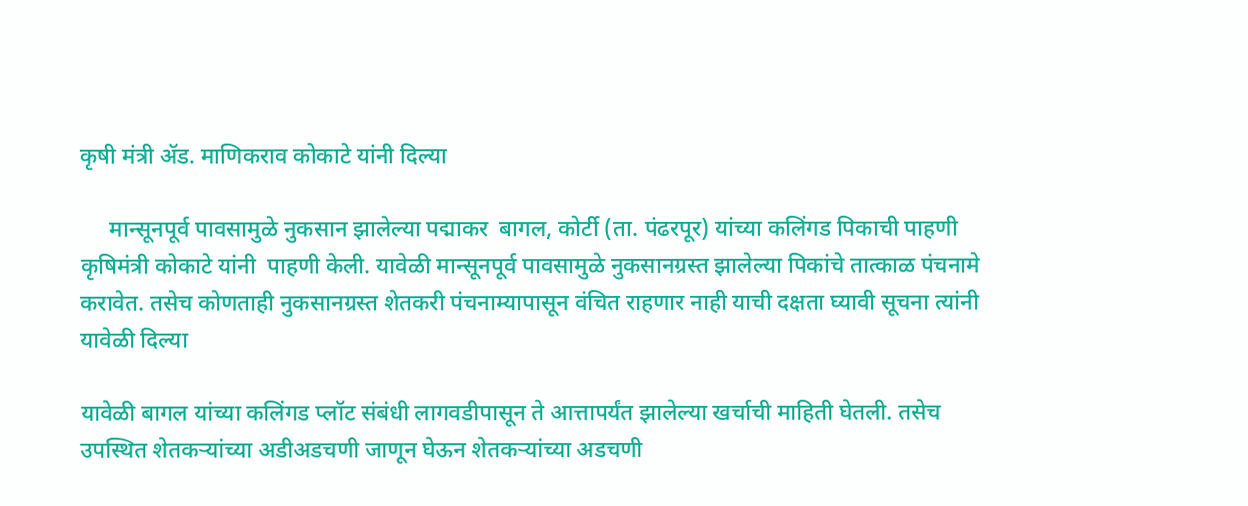कृषी मंत्री ॲड. माणिकराव कोकाटे यांनी दिल्या

     मान्सूनपूर्व पावसामुळे नुकसान झालेल्या पद्माकर  बागल, कोर्टी (ता. पंढरपूर) यांच्या कलिंगड पिकाची पाहणी कृषिमंत्री कोकाटे यांनी  पाहणी केली. यावेळी मान्सूनपूर्व पावसामुळे नुकसानग्रस्त झालेल्या पिकांचे तात्काळ पंचनामे करावेत. तसेच कोणताही नुकसानग्रस्त शेतकरी पंचनाम्यापासून वंचित राहणार नाही याची दक्षता घ्यावी सूचना त्यांनी यावेळी दिल्या

यावेळी बागल यांच्या कलिंगड प्लॉट संबंधी लागवडीपासून ते आत्तापर्यंत झालेल्या खर्चाची माहिती घेतली. तसेच उपस्थित शेतकऱ्यांच्या अडीअडचणी जाणून घेऊन शेतकऱ्यांच्या अडचणी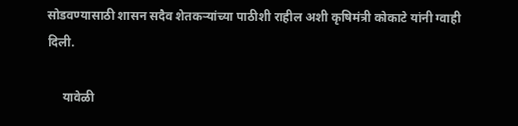सोडवण्यासाठी शासन सदैव शेतकऱ्यांच्या पाठीशी राहील अशी कृषिमंत्री कोकाटे यांनी ग्वाही दिली.

     यावेळी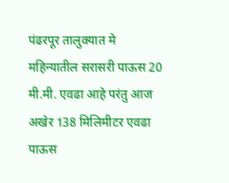पंढरपूर तालुक्यात मे महिन्यातील सरासरी पाऊस 20 मी.मी. एवढा आहे परंतु आज अखेर 138 मिलिमीटर एवढा पाऊस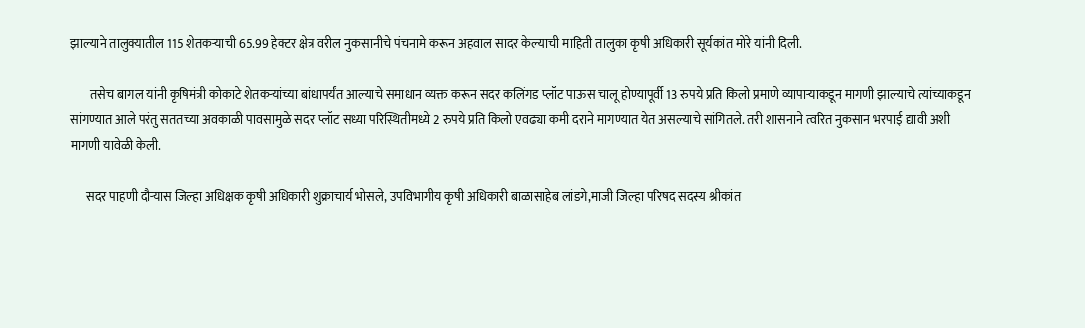झाल्याने तालुक्यातील 115 शेतकऱ्याची 65.99 हेक्टर क्षेत्र वरील नुकसानीचे पंचनामे करून अहवाल सादर केल्याची माहिती तालुका कृषी अधिकारी सूर्यकांत मोरे यांनी दिली.

        तसेच बागल यांनी कृषिमंत्री कोकाटे शेतकऱ्यांच्या बांधापर्यंत आल्याचे समाधान व्यक्त करून सदर कलिंगड प्लॉट पाऊस चालू होण्यापूर्वी 13 रुपये प्रति किलो प्रमाणे व्यापाऱ्याकडून मागणी झाल्याचे त्यांच्याकडून सांगण्यात आले परंतु सततच्या अवकाळी पावसामुळे सदर प्लॉट सध्या परिस्थितीमध्ये 2 रुपये प्रति किलो एवढ्या कमी दराने मागण्यात येत असल्याचे सांगितले. तरी शासनाने त्वरित नुकसान भरपाई द्यावी अशी मागणी यावेळी केली.

      सदर पाहणी दौऱ्यास जिल्हा अधिक्षक कृषी अधिकारी शुक्राचार्य भोसले, उपविभागीय कृषी अधिकारी बाळासाहेब लांडगे,माजी जिल्हा परिषद सदस्य श्रीकांत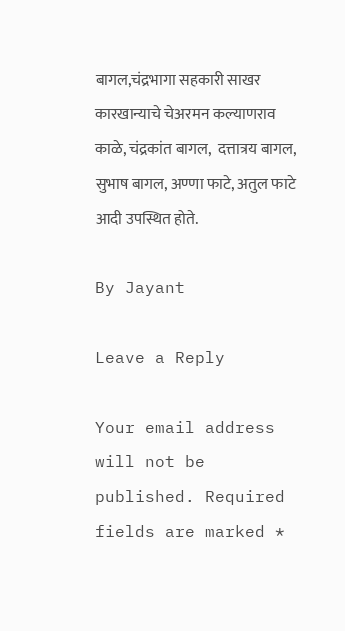बागल,चंद्रभागा सहकारी साखर कारखान्याचे चेअरमन कल्याणराव काळे, चंद्रकांत बागल,  दत्तात्रय बागल, सुभाष बागल, अण्णा फाटे, अतुल फाटे आदी उपस्थित होते.

By Jayant

Leave a Reply

Your email address will not be published. Required fields are marked *